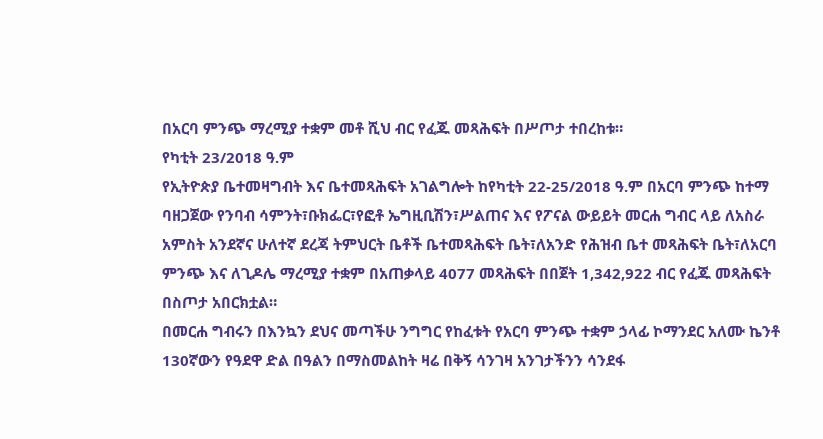በአርባ ምንጭ ማረሚያ ተቋም መቶ ሺህ ብር የፈጁ መጻሕፍት በሥጦታ ተበረከቱ።
የካቲት 23/2018 ዓ.ም
የኢትዮጵያ ቤተመዛግብት እና ቤተመጻሕፍት አገልግሎት ከየካቲት 22-25/2018 ዓ.ም በአርባ ምንጭ ከተማ ባዘጋጀው የንባብ ሳምንት፣ቡክፌር፣የፎቶ ኤግዚቢሽን፣ሥልጠና እና የፖናል ውይይት መርሐ ግብር ላይ ለአስራ አምስት አንደኛና ሁለተኛ ደረጃ ትምህርት ቤቶች ቤተመጻሕፍት ቤት፣ለአንድ የሕዝብ ቤተ መጻሕፍት ቤት፣ለአርባ ምንጭ እና ለጊዶሌ ማረሚያ ተቋም በአጠቃላይ 4077 መጻሕፍት በበጀት 1,342,922 ብር የፈጁ መጻሕፍት በስጦታ አበርክቷል።
በመርሐ ግብሩን በእንኳን ደህና መጣችሁ ንግግር የከፈቱት የአርባ ምንጭ ተቋም ኃላፊ ኮማንደር አለሙ ኬንቶ 130ኛውን የዓደዋ ድል በዓልን በማስመልከት ዛሬ በቅኝ ሳንገዛ አንገታችንን ሳንደፋ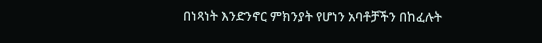በነጻነት እንድንኖር ምክንያት የሆነን አባቶቻችን በከፈሉት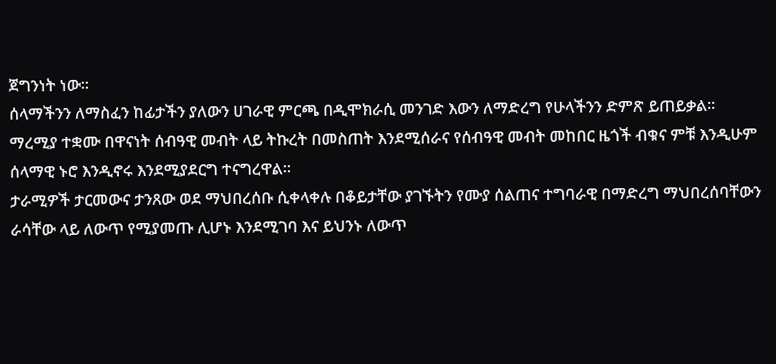ጀግንነት ነው።
ሰላማችንን ለማስፈን ከፊታችን ያለውን ሀገራዊ ምርጫ በዲሞክራሲ መንገድ እውን ለማድረግ የሁላችንን ድምጽ ይጠይቃል።
ማረሚያ ተቋሙ በዋናነት ሰብዓዊ መብት ላይ ትኩረት በመስጠት እንደሚሰራና የሰብዓዊ መብት መከበር ዜጎች ብቁና ምቹ እንዲሁም ሰላማዊ ኑሮ እንዲኖሩ እንደሚያደርግ ተናግረዋል።
ታራሚዎች ታርመውና ታንጸው ወደ ማህበረሰቡ ሲቀላቀሉ በቆይታቸው ያገኙትን የሙያ ሰልጠና ተግባራዊ በማድረግ ማህበረሰባቸውን ራሳቸው ላይ ለውጥ የሚያመጡ ሊሆኑ እንደሚገባ እና ይህንኑ ለውጥ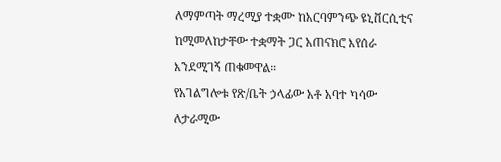ለማምጣት ማረሚያ ተቋሙ ከአርባምንጭ ዩኒቨርሲቲና ከሚመለከታቸው ተቋማት ጋር አጠናክሮ እየሰራ እንደሚገኝ ጠቁመዋል።
የአገልግሎቱ የጽ/ቤት ኃላፊው አቶ አባተ ካሳው ለታራሚው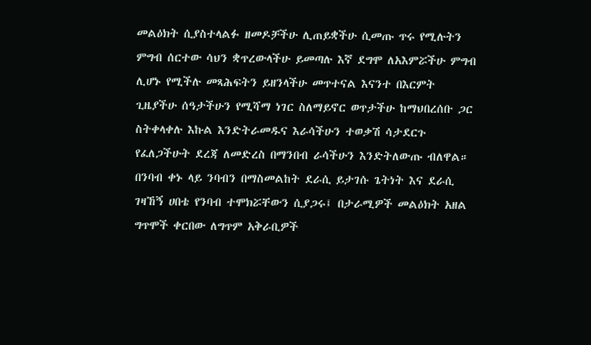መልዕክት ሲያስተላልፉ ዘመዶቻችሁ ሊጠይቋችሁ ሲመጡ ጥሩ የሚሉትን ምግብ ሰርተው ሳህን ቋጥረውላችሁ ይመጣሉ እኛ ደግሞ ለአእምሯችሁ ምግብ ሊሆኑ የሚችሉ መጻሕፍትን ይዘንላችሁ መጥተናል እናንተ በእርምት ጊዜያችሁ ሰዓታችሁን የሚሻማ ነገር ስለማይኖር ወጥታችሁ ከማህበረሰቡ ጋር ስትቀላቀሉ እኩል እንድትራመዱና እራሳችሁን ተወቃሽ ሳታደርጉ የፈለጋችሁት ደረጃ ለመድረስ በማንበብ ራሳችሁን እንድትለውጡ ብለዋል።
በንባብ ቀኑ ላይ ንባብን በማስመልከት ደራሲ ይታገሱ ጌትነት እና ደራሲ ገዛኸኝ ሀበቴ የንባብ ተሞክሯቸውን ሲያጋሩ፤ በታራሚዎች መልዕክት አዘል ግጥሞች ቀርበው ለግጥም አቅራቢዎች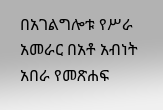በአገልግሎቱ የሥራ አመራር በአቶ አብነት አበራ የመጽሐፍ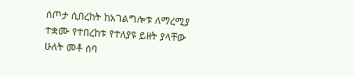ሰጦታ ሲበረከት ከአገልግሎቱ ለማረሚያ ተቋሙ የተበረከቱ የተለያዩ ይዘት ያላቸው ሁለት መቶ ሰባ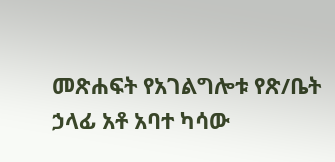መጽሐፍት የአገልግሎቱ የጽ/ቤት ኃላፊ አቶ አባተ ካሳው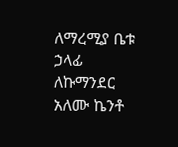ለማረሚያ ቤቱ ኃላፊ ለኩማንደር አለሙ ኬንቶ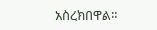አስረክበዋል።